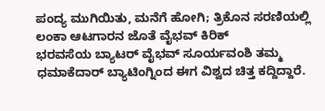ಪಂದ್ಯ ಮುಗಿಯಿತು, ಮನೆಗೆ ಹೋಗಿ; ತ್ರಿಕೊನ ಸರಣಿಯಲ್ಲಿ ಲಂಕಾ ಆಟಗಾರನ ಜೊತೆ ವೈಭವ್ ಕಿರಿಕ್
ಭರವಸೆಯ ಬ್ಯಾಟರ್ ವೈಭವ್ ಸೂರ್ಯವಂಶಿ ತಮ್ಮ ಧಮಾಕೆದಾರ್ ಬ್ಯಾಟಿಂಗ್ನಿಂದ ಈಗ ವಿಶ್ವದ ಚಿತ್ತ ಕದ್ದಿದ್ದಾರೆ.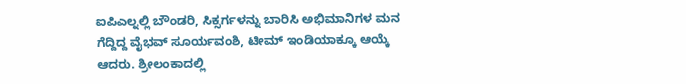ಐಪಿಎಲ್ನಲ್ಲಿ ಬೌಂಡರಿ, ಸಿಕ್ಸರ್ಗಳನ್ನು ಬಾರಿಸಿ ಅಭಿಮಾನಿಗಳ ಮನ ಗೆದ್ದಿದ್ದ ವೈಭವ್ ಸೂರ್ಯವಂಶಿ, ಟೀಮ್ ಇಂಡಿಯಾಕ್ಕೂ ಆಯ್ಕೆ ಆದರು. ಶ್ರೀಲಂಕಾದಲ್ಲಿ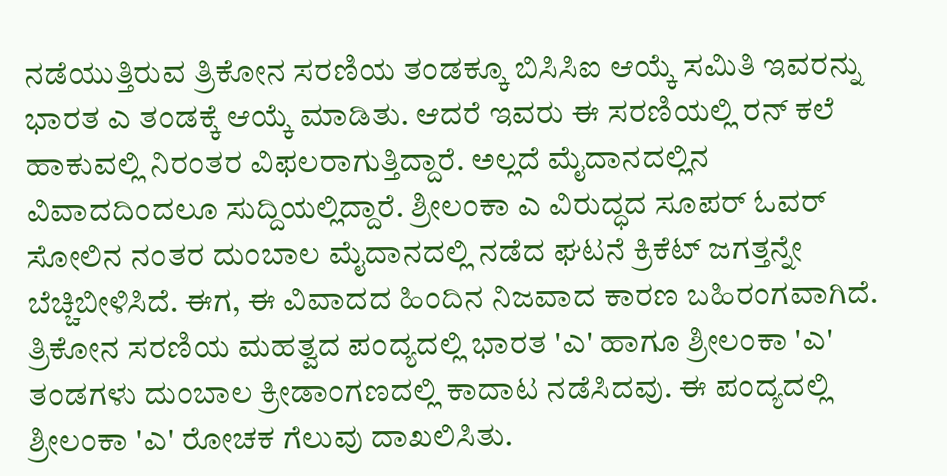ನಡೆಯುತ್ತಿರುವ ತ್ರಿಕೋನ ಸರಣಿಯ ತಂಡಕ್ಕೂ ಬಿಸಿಸಿಐ ಆಯ್ಕೆ ಸಮಿತಿ ಇವರನ್ನು ಭಾರತ ಎ ತಂಡಕ್ಕೆ ಆಯ್ಕೆ ಮಾಡಿತು. ಆದರೆ ಇವರು ಈ ಸರಣಿಯಲ್ಲಿ ರನ್ ಕಲೆ ಹಾಕುವಲ್ಲಿ ನಿರಂತರ ವಿಫಲರಾಗುತ್ತಿದ್ದಾರೆ. ಅಲ್ಲದೆ ಮೈದಾನದಲ್ಲಿನ ವಿವಾದದಿಂದಲೂ ಸುದ್ದಿಯಲ್ಲಿದ್ದಾರೆ. ಶ್ರೀಲಂಕಾ ಎ ವಿರುದ್ಧದ ಸೂಪರ್ ಓವರ್ ಸೋಲಿನ ನಂತರ ದುಂಬಾಲ ಮೈದಾನದಲ್ಲಿ ನಡೆದ ಘಟನೆ ಕ್ರಿಕೆಟ್ ಜಗತ್ತನ್ನೇ ಬೆಚ್ಚಿಬೀಳಿಸಿದೆ. ಈಗ, ಈ ವಿವಾದದ ಹಿಂದಿನ ನಿಜವಾದ ಕಾರಣ ಬಹಿರಂಗವಾಗಿದೆ.
ತ್ರಿಕೋನ ಸರಣಿಯ ಮಹತ್ವದ ಪಂದ್ಯದಲ್ಲಿ ಭಾರತ 'ಎ' ಹಾಗೂ ಶ್ರೀಲಂಕಾ 'ಎ' ತಂಡಗಳು ದುಂಬಾಲ ಕ್ರೀಡಾಂಗಣದಲ್ಲಿ ಕಾದಾಟ ನಡೆಸಿದವು. ಈ ಪಂದ್ಯದಲ್ಲಿ ಶ್ರೀಲಂಕಾ 'ಎ' ರೋಚಕ ಗೆಲುವು ದಾಖಲಿಸಿತು.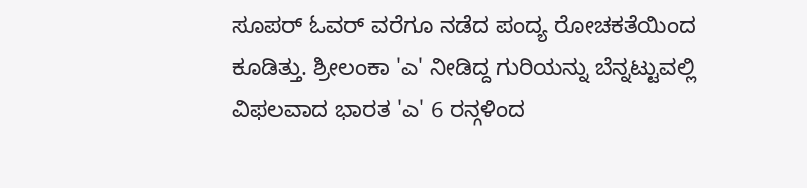ಸೂಪರ್ ಓವರ್ ವರೆಗೂ ನಡೆದ ಪಂದ್ಯ ರೋಚಕತೆಯಿಂದ ಕೂಡಿತ್ತು. ಶ್ರೀಲಂಕಾ 'ಎ' ನೀಡಿದ್ದ ಗುರಿಯನ್ನು ಬೆನ್ನಟ್ಟುವಲ್ಲಿ ವಿಫಲವಾದ ಭಾರತ 'ಎ' 6 ರನ್ಗಳಿಂದ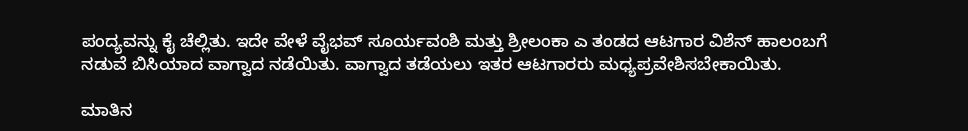ಪಂದ್ಯವನ್ನು ಕೈ ಚೆಲ್ಲಿತು. ಇದೇ ವೇಳೆ ವೈಭವ್ ಸೂರ್ಯವಂಶಿ ಮತ್ತು ಶ್ರೀಲಂಕಾ ಎ ತಂಡದ ಆಟಗಾರ ವಿಶೆನ್ ಹಾಲಂಬಗೆ ನಡುವೆ ಬಿಸಿಯಾದ ವಾಗ್ವಾದ ನಡೆಯಿತು. ವಾಗ್ವಾದ ತಡೆಯಲು ಇತರ ಆಟಗಾರರು ಮಧ್ಯಪ್ರವೇಶಿಸಬೇಕಾಯಿತು.

ಮಾತಿನ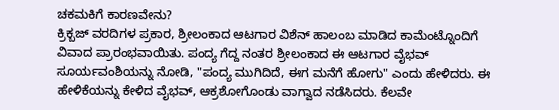ಚಕಮಕಿಗೆ ಕಾರಣವೇನು?
ಕ್ರಿಕ್ಬಜ್ ವರದಿಗಳ ಪ್ರಕಾರ, ಶ್ರೀಲಂಕಾದ ಆಟಗಾರ ವಿಶೆನ್ ಹಾಲಂಬ ಮಾಡಿದ ಕಾಮೆಂಟ್ನೊಂದಿಗೆ ವಿವಾದ ಪ್ರಾರಂಭವಾಯಿತು. ಪಂದ್ಯ ಗೆದ್ದ ನಂತರ ಶ್ರೀಲಂಕಾದ ಈ ಆಟಗಾರ ವೈಭವ್ ಸೂರ್ಯವಂಶಿಯನ್ನು ನೋಡಿ, "ಪಂದ್ಯ ಮುಗಿದಿದೆ, ಈಗ ಮನೆಗೆ ಹೋಗು" ಎಂದು ಹೇಳಿದರು. ಈ ಹೇಳಿಕೆಯನ್ನು ಕೇಳಿದ ವೈಭವ್, ಆಕ್ರಶೋಗೊಂಡು ವಾಗ್ವಾದ ನಡೆಸಿದರು. ಕೆಲವೇ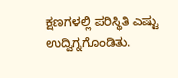ಕ್ಷಣಗಳಲ್ಲಿ ಪರಿಸ್ಥಿತಿ ಎಷ್ಟು ಉದ್ವಿಗ್ನಗೊಂಡಿತು.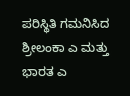ಪರಿಸ್ಥಿತಿ ಗಮನಿಸಿದ ಶ್ರೀಲಂಕಾ ಎ ಮತ್ತು ಭಾರತ ಎ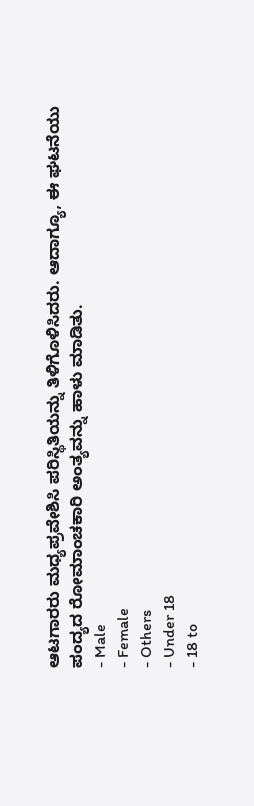ಆಟಗಾರರು ಮಧ್ಯಪ್ರವೇಶಿಸಿ ಪರಿಸ್ಥಿತಿಯನ್ನು ತಿಳಿಗೊಳಿಸಿದರು. ಆದಾಗ್ಯೂ, ಈ ಘಟನೆಯು ಪಂದ್ಯದ ರೋಮಾಂಚಕಾರಿ ಅಂತ್ಯವನ್ನು ಹಾಳು ಮಾಡಿತು.
- Male
- Female
- Others
- Under 18
- 18 to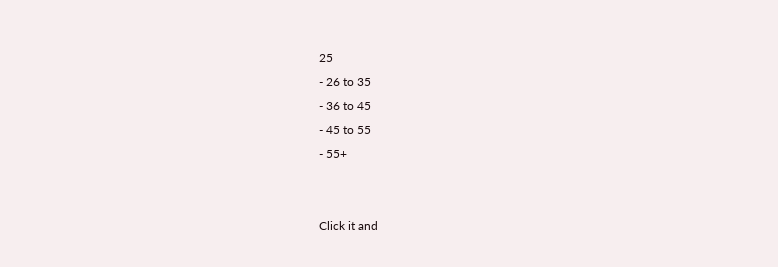25
- 26 to 35
- 36 to 45
- 45 to 55
- 55+


Click it and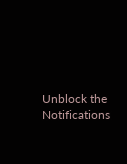Unblock the Notifications